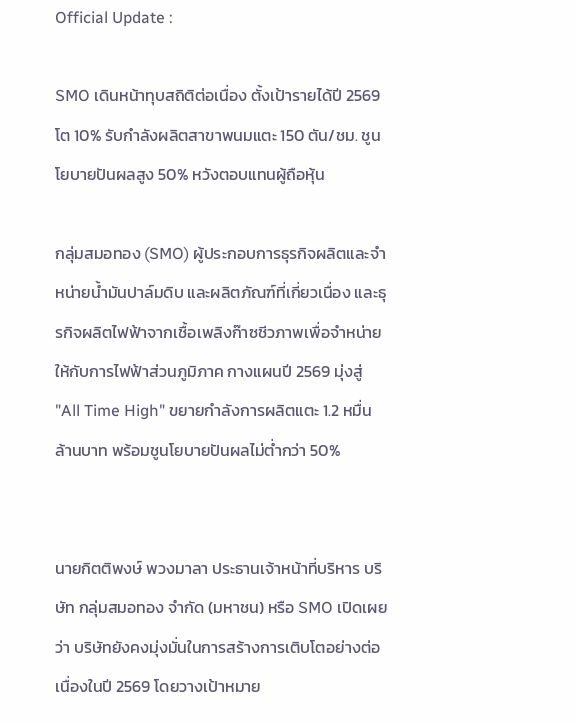Official Update :

SMO เดินหน้าทุบสถิติต่อเนื่อง ตั้งเป้ารายได้ปี 2569 โต 10% รับกำลังผลิตสาขาพนมแตะ 150 ตัน/ชม. ชูนโยบายปันผลสูง 50% หวังตอบแทนผู้ถือหุ้น

กลุ่มสมอทอง (SMO) ผู้ประกอบการธุรกิจผลิตและจำหน่ายน้ำมันปาล์มดิบ และผลิตภัณฑ์ที่เกี่ยวเนื่อง และธุรกิจผลิตไฟฟ้าจากเชื้อเพลิงก๊าซชีวภาพเพื่อจำหน่ายให้กับการไฟฟ้าส่วนภูมิภาค กางแผนปี 2569 มุ่งสู่ "All Time High" ขยายกำลังการผลิตแตะ 1.2 หมื่นล้านบาท พร้อมชูนโยบายปันผลไม่ต่ำกว่า 50%


นายกิตติพงษ์ พวงมาลา ประธานเจ้าหน้าที่บริหาร บริษัท กลุ่มสมอทอง จำกัด (มหาชน) หรือ SMO เปิดเผยว่า บริษัทยังคงมุ่งมั่นในการสร้างการเติบโตอย่างต่อเนื่องในปี 2569 โดยวางเป้าหมาย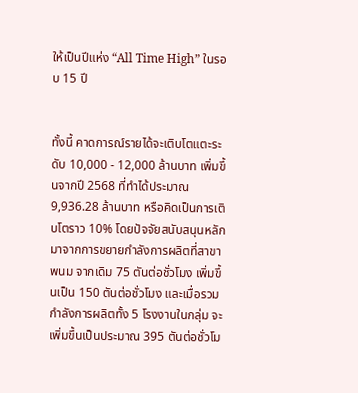ให้เป็นปีแห่ง “All Time High” ในรอบ 15 ปี


ทั้งนี้ คาดการณ์รายได้จะเติบโตแตะระดับ 10,000 - 12,000 ล้านบาท เพิ่มขึ้นจากปี 2568 ที่ทำได้ประมาณ 9,936.28 ล้านบาท หรือคิดเป็นการเติบโตราว 10% โดยปัจจัยสนับสนุนหลักมาจากการขยายกำลังการผลิตที่สาขาพนม จากเดิม 75 ตันต่อชั่วโมง เพิ่มขึ้นเป็น 150 ตันต่อชั่วโมง และเมื่อรวมกำลังการผลิตทั้ง 5 โรงงานในกลุ่ม จะเพิ่มขึ้นเป็นประมาณ 395 ตันต่อชั่วโม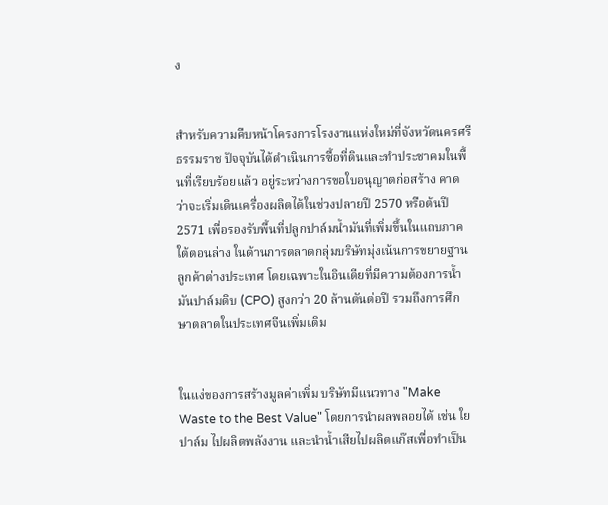ง


สำหรับความคืบหน้าโครงการโรงงานแห่งใหม่ที่จังหวัดนครศรีธรรมราช ปัจจุบันได้ดำเนินการซื้อที่ดินและทำประชาคมในพื้นที่เรียบร้อยแล้ว อยู่ระหว่างการขอใบอนุญาตก่อสร้าง คาดว่าจะเริ่มเดินเครื่องผลิตได้ในช่วงปลายปี 2570 หรือต้นปี 2571 เพื่อรองรับพื้นที่ปลูกปาล์มน้ำมันที่เพิ่มขึ้นในแถบภาคใต้ตอนล่าง ในด้านการตลาดกลุ่มบริษัทมุ่งเน้นการขยายฐานลูกค้าต่างประเทศ โดยเฉพาะในอินเดียที่มีความต้องการน้ำมันปาล์มดิบ (CPO) สูงกว่า 20 ล้านตันต่อปี รวมถึงการศึกษาตลาดในประเทศจีนเพิ่มเติม


ในแง่ของการสร้างมูลค่าเพิ่ม บริษัทมีแนวทาง "Make Waste to the Best Value" โดยการนำผลพลอยได้ เช่น ใยปาล์ม ไปผลิตพลังงาน และนำน้ำเสียไปผลิตแก๊สเพื่อทำเป็น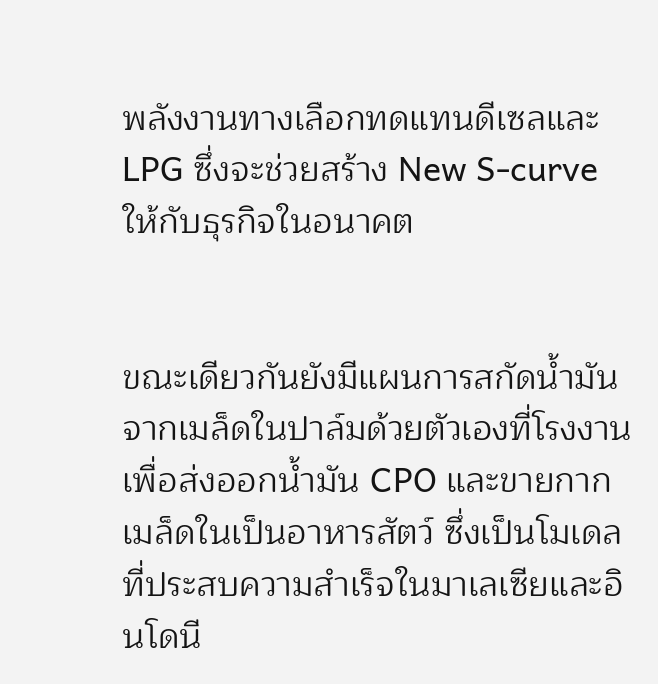พลังงานทางเลือกทดแทนดีเซลและ LPG ซึ่งจะช่วยสร้าง New S-curve ให้กับธุรกิจในอนาคต


ขณะเดียวกันยังมีแผนการสกัดน้ำมันจากเมล็ดในปาล์มด้วยตัวเองที่โรงงาน เพื่อส่งออกน้ำมัน CPO และขายกากเมล็ดในเป็นอาหารสัตว์ ซึ่งเป็นโมเดลที่ประสบความสำเร็จในมาเลเซียและอินโดนี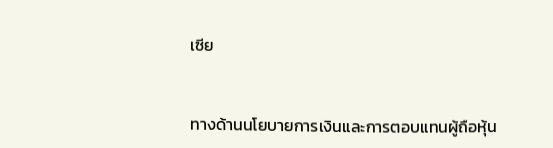เซีย


ทางด้านนโยบายการเงินและการตอบแทนผู้ถือหุ้น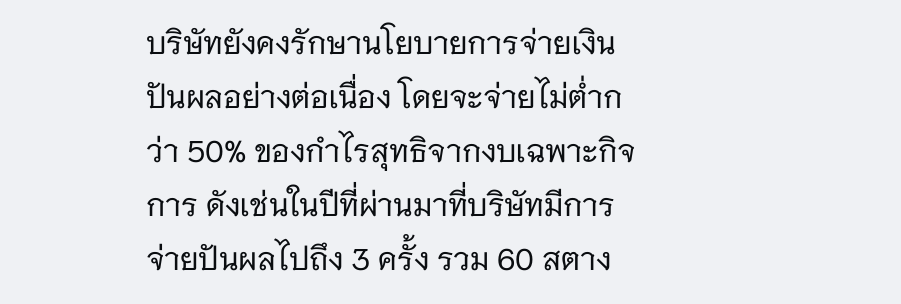บริษัทยังคงรักษานโยบายการจ่ายเงินปันผลอย่างต่อเนื่อง โดยจะจ่ายไม่ต่ำกว่า 50% ของกำไรสุทธิจากงบเฉพาะกิจการ ดังเช่นในปีที่ผ่านมาที่บริษัทมีการจ่ายปันผลไปถึง 3 ครั้ง รวม 60 สตาง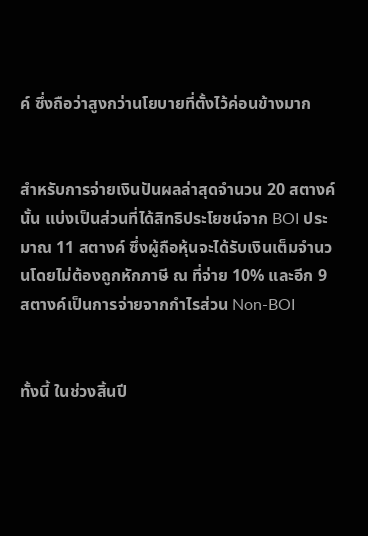ค์ ซึ่งถือว่าสูงกว่านโยบายที่ตั้งไว้ค่อนข้างมาก


สำหรับการจ่ายเงินปันผลล่าสุดจำนวน 20 สตางค์ นั้น แบ่งเป็นส่วนที่ได้สิทธิประโยชน์จาก BOI ประมาณ 11 สตางค์ ซึ่งผู้ถือหุ้นจะได้รับเงินเต็มจำนวนโดยไม่ต้องถูกหักภาษี ณ ที่จ่าย 10% และอีก 9 สตางค์เป็นการจ่ายจากกำไรส่วน Non-BOI


ทั้งนี้ ในช่วงสิ้นปี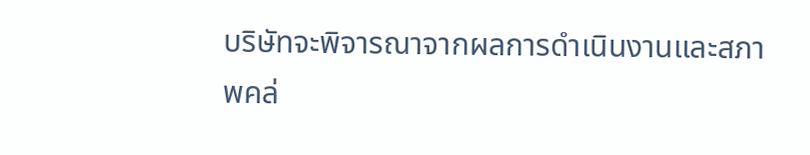บริษัทจะพิจารณาจากผลการดำเนินงานและสภาพคล่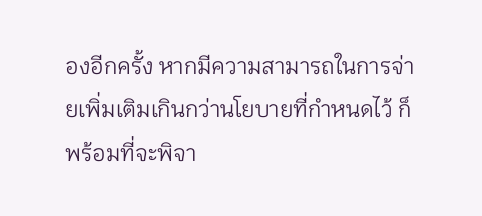องอีกครั้ง หากมีความสามารถในการจ่ายเพิ่มเติมเกินกว่านโยบายที่กำหนดไว้ ก็พร้อมที่จะพิจา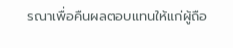รณาเพื่อคืนผลตอบแทนให้แก่ผู้ถือ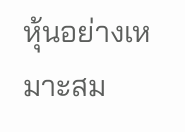หุ้นอย่างเหมาะสม